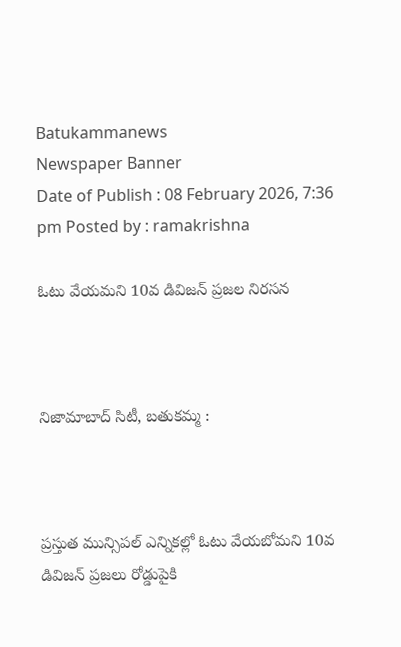Batukammanews
Newspaper Banner
Date of Publish : 08 February 2026, 7:36 pm Posted by : ramakrishna

ఓటు వేయమని 10వ డివిజన్ ప్రజల నిరసన



నిజామాబాద్ సిటీ, బతుకమ్మ :



ప్రస్తుత మున్సిపల్ ఎన్నికల్లో ఓటు వేయబోమని 10వ డివిజన్ ప్రజలు రోడ్డుపైకి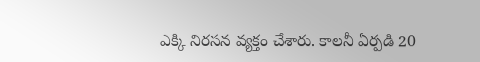ఎక్కి నిరసన వ్యక్తం చేశారు. కాలనీ ఏర్పడి 20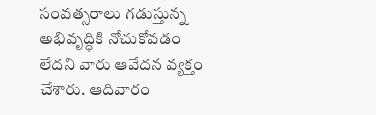సంవత్సరాలు గడుస్తున్న అభివృద్ధికి నోచుకోవడం లేదని వారు ఆవేదన వ్యక్తం చేశారు. ఆదివారం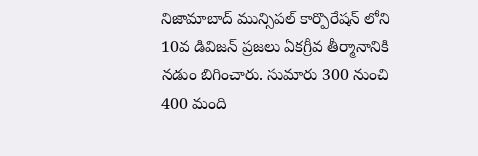నిజామాబాద్ మున్సిపల్ కార్పొరేషన్ లోని 10వ డివిజన్ ప్రజలు ఏకగ్రీవ తీర్మానానికి నడుం బిగించారు. సుమారు 300 నుంచి 400 మంది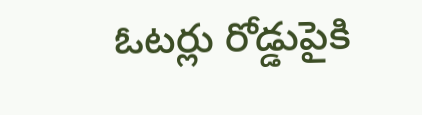ఓటర్లు రోడ్డుపైకి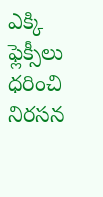ఎక్కి ఫ్లెక్సీలు ధరించి నిరసన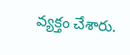వ్యక్తం చేశారు.